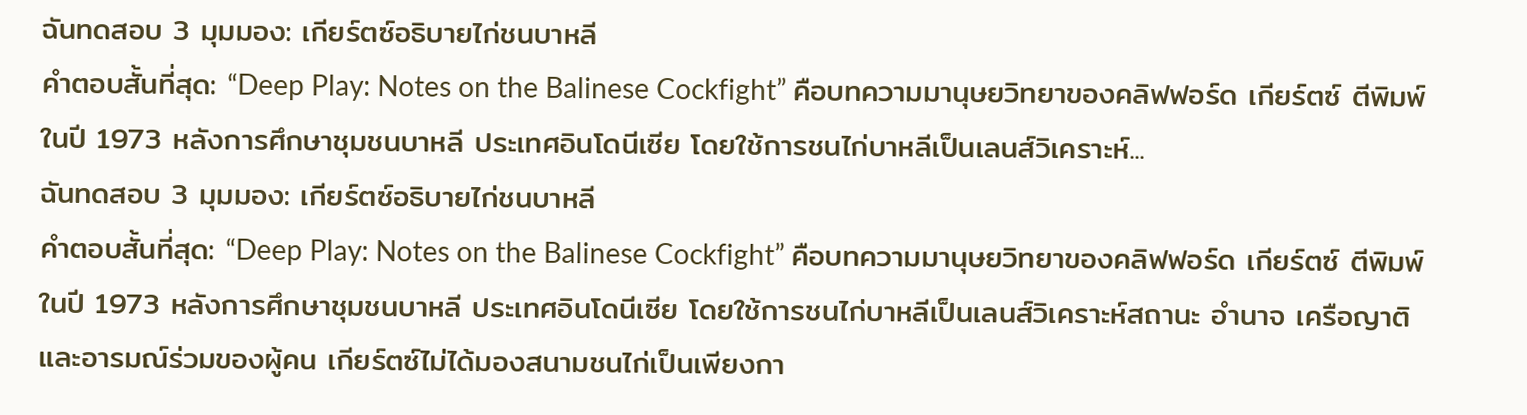ฉันทดสอบ 3 มุมมอง: เกียร์ตซ์อธิบายไก่ชนบาหลี
คำตอบสั้นที่สุด: “Deep Play: Notes on the Balinese Cockfight” คือบทความมานุษยวิทยาของคลิฟฟอร์ด เกียร์ตซ์ ตีพิมพ์ในปี 1973 หลังการศึกษาชุมชนบาหลี ประเทศอินโดนีเซีย โดยใช้การชนไก่บาหลีเป็นเลนส์วิเคราะห์...
ฉันทดสอบ 3 มุมมอง: เกียร์ตซ์อธิบายไก่ชนบาหลี
คำตอบสั้นที่สุด: “Deep Play: Notes on the Balinese Cockfight” คือบทความมานุษยวิทยาของคลิฟฟอร์ด เกียร์ตซ์ ตีพิมพ์ในปี 1973 หลังการศึกษาชุมชนบาหลี ประเทศอินโดนีเซีย โดยใช้การชนไก่บาหลีเป็นเลนส์วิเคราะห์สถานะ อำนาจ เครือญาติ และอารมณ์ร่วมของผู้คน เกียร์ตซ์ไม่ได้มองสนามชนไก่เป็นเพียงกา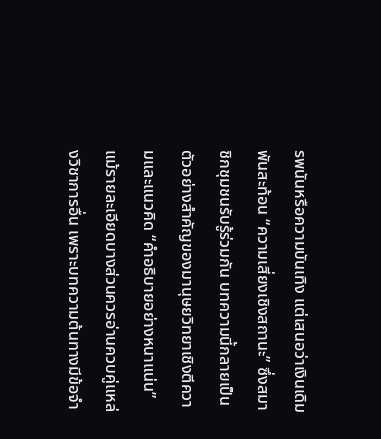รพนันหรือความบันเทิง แต่เสนอว่าเงินเดิมพันสะท้อน “ความเสี่ยงเชิงสถานะ” ซึ่งสมาชิกชุมชนรับรู้ร่วมกัน บทความนี้กลายเป็นตัวอย่างสำคัญของมานุษยวิทยาเชิงตีความและแนวคิด “คำอธิบายอย่างหนาแน่น” แม้รายละเอียดบางส่วนควรอ่านควบคู่แหล่งวิชาการอื่น เพราะบทความต้นทางมีข้อจำ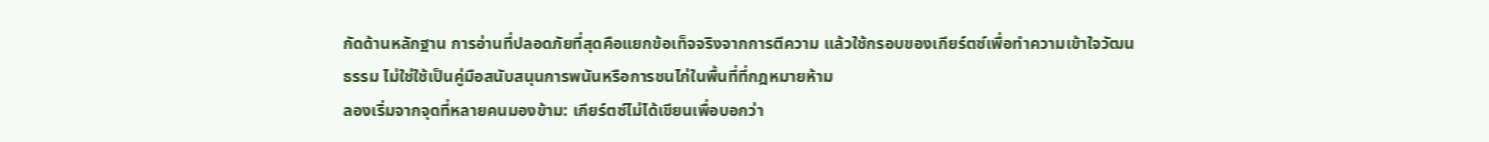กัดด้านหลักฐาน การอ่านที่ปลอดภัยที่สุดคือแยกข้อเท็จจริงจากการตีความ แล้วใช้กรอบของเกียร์ตซ์เพื่อทำความเข้าใจวัฒนธรรม ไม่ใช่ใช้เป็นคู่มือสนับสนุนการพนันหรือการชนไก่ในพื้นที่ที่กฎหมายห้าม
ลองเริ่มจากจุดที่หลายคนมองข้าม: เกียร์ตซ์ไม่ได้เขียนเพื่อบอกว่า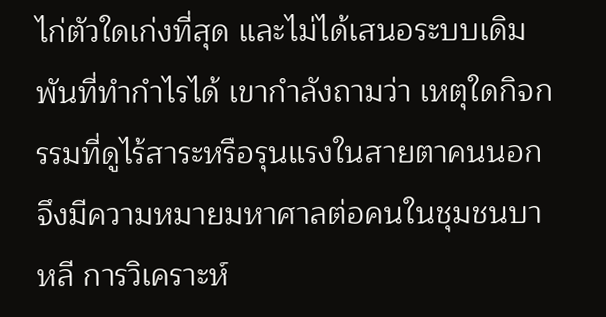ไก่ตัวใดเก่งที่สุด และไม่ได้เสนอระบบเดิมพันที่ทำกำไรได้ เขากำลังถามว่า เหตุใดกิจกรรมที่ดูไร้สาระหรือรุนแรงในสายตาคนนอกจึงมีความหมายมหาศาลต่อคนในชุมชนบาหลี การวิเคราะห์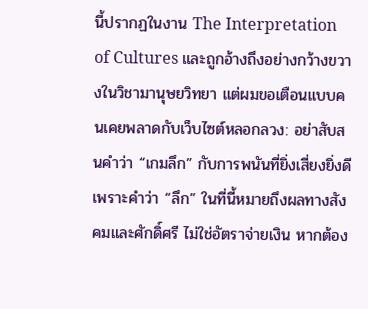นี้ปรากฏในงาน The Interpretation of Cultures และถูกอ้างถึงอย่างกว้างขวางในวิชามานุษยวิทยา แต่ผมขอเตือนแบบคนเคยพลาดกับเว็บไซต์หลอกลวง: อย่าสับสนคำว่า “เกมลึก” กับการพนันที่ยิ่งเสี่ยงยิ่งดี เพราะคำว่า “ลึก” ในที่นี้หมายถึงผลทางสังคมและศักดิ์ศรี ไม่ใช่อัตราจ่ายเงิน หากต้อง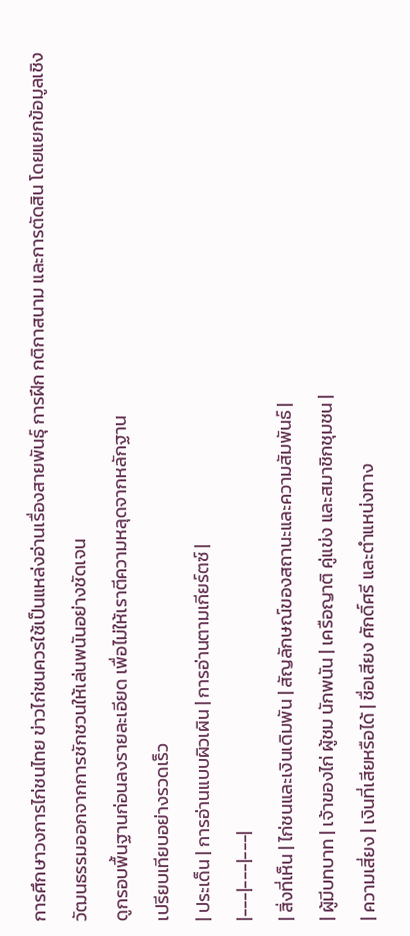การศึกษาวงการไก่ชนไทย ข่าวไก่ชนควรใช้เป็นแหล่งอ่านเรื่องสายพันธุ์ การฝึก กติกาสนาม และการตัดสิน โดยแยกข้อมูลเชิงวัฒนธรรมออกจากการชักชวนให้เล่นพนันอย่างชัดเจน
ดูกรอบพื้นฐานก่อนลงรายละเอียด เพื่อไม่ให้เราตีความหลุดจากหลักฐาน
เปรียบเทียบอย่างรวดเร็ว
| ประเด็น | การอ่านแบบผิวเผิน | การอ่านตามเกียร์ตซ์ |
|---|---|---|
| สิ่งที่เห็น | ไก่ชนและเงินเดิมพัน | สัญลักษณ์ของสถานะและความสัมพันธ์ |
| ผู้มีบทบาท | เจ้าของไก่ ผู้ชม นักพนัน | เครือญาติ คู่แข่ง และสมาชิกชุมชน |
| ความเสี่ยง | เงินที่เสียหรือได้ | ชื่อเสียง ศักดิ์ศรี และตำแหน่งทาง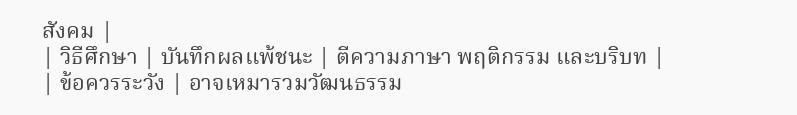สังคม |
| วิธีศึกษา | บันทึกผลแพ้ชนะ | ตีความภาษา พฤติกรรม และบริบท |
| ข้อควรระวัง | อาจเหมารวมวัฒนธรรม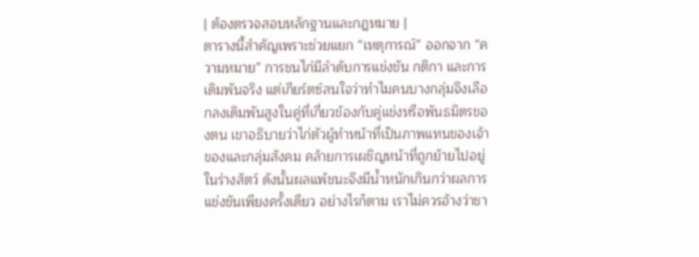| ต้องตรวจสอบหลักฐานและกฎหมาย |
ตารางนี้สำคัญเพราะช่วยแยก “เหตุการณ์” ออกจาก “ความหมาย” การชนไก่มีลำดับการแข่งขัน กติกา และการเดิมพันจริง แต่เกียร์ตซ์สนใจว่าทำไมคนบางกลุ่มจึงเลือกลงเดิมพันสูงในคู่ที่เกี่ยวข้องกับคู่แข่งหรือพันธมิตรของตน เขาอธิบายว่าไก่ตัวผู้ทำหน้าที่เป็นภาพแทนของเจ้าของและกลุ่มสังคม คล้ายการเผชิญหน้าที่ถูกย้ายไปอยู่ในร่างสัตว์ ดังนั้นผลแพ้ชนะจึงมีน้ำหนักเกินกว่าผลการแข่งขันเพียงครั้งเดียว อย่างไรก็ตาม เราไม่ควรอ้างว่าชา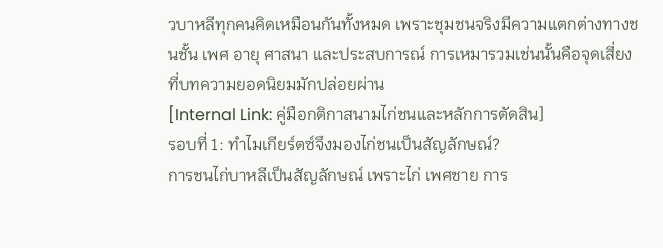วบาหลีทุกคนคิดเหมือนกันทั้งหมด เพราะชุมชนจริงมีความแตกต่างทางชนชั้น เพศ อายุ ศาสนา และประสบการณ์ การเหมารวมเช่นนั้นคือจุดเสี่ยงที่บทความยอดนิยมมักปล่อยผ่าน
[Internal Link: คู่มือกติกาสนามไก่ชนและหลักการตัดสิน]
รอบที่ 1: ทำไมเกียร์ตซ์จึงมองไก่ชนเป็นสัญลักษณ์?
การชนไก่บาหลีเป็นสัญลักษณ์ เพราะไก่ เพศชาย การ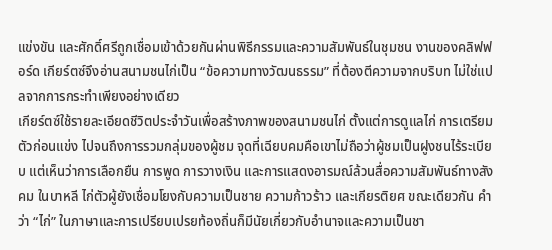แข่งขัน และศักดิ์ศรีถูกเชื่อมเข้าด้วยกันผ่านพิธีกรรมและความสัมพันธ์ในชุมชน งานของคลิฟฟอร์ด เกียร์ตซ์จึงอ่านสนามชนไก่เป็น “ข้อความทางวัฒนธรรม” ที่ต้องตีความจากบริบท ไม่ใช่แปลจากการกระทำเพียงอย่างเดียว
เกียร์ตซ์ใช้รายละเอียดชีวิตประจำวันเพื่อสร้างภาพของสนามชนไก่ ตั้งแต่การดูแลไก่ การเตรียมตัวก่อนแข่ง ไปจนถึงการรวมกลุ่มของผู้ชม จุดที่เฉียบคมคือเขาไม่ถือว่าผู้ชมเป็นฝูงชนไร้ระเบียบ แต่เห็นว่าการเลือกยืน การพูด การวางเงิน และการแสดงอารมณ์ล้วนสื่อความสัมพันธ์ทางสังคม ในบาหลี ไก่ตัวผู้ยังเชื่อมโยงกับความเป็นชาย ความก้าวร้าว และเกียรติยศ ขณะเดียวกัน คำว่า “ไก่” ในภาษาและการเปรียบเปรยท้องถิ่นก็มีนัยเกี่ยวกับอำนาจและความเป็นชา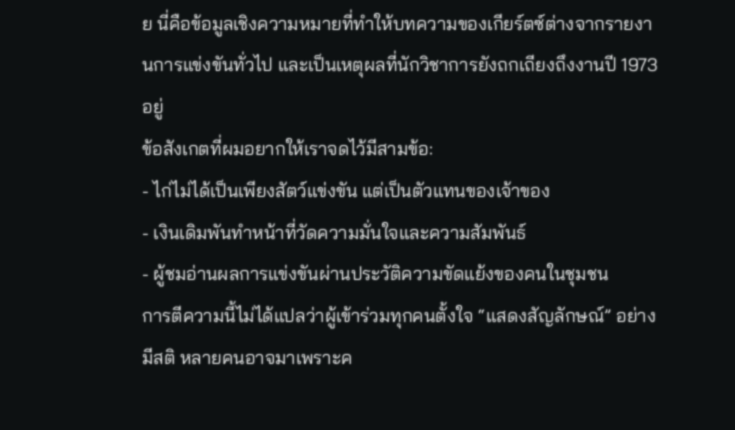ย นี่คือข้อมูลเชิงความหมายที่ทำให้บทความของเกียร์ตซ์ต่างจากรายงานการแข่งขันทั่วไป และเป็นเหตุผลที่นักวิชาการยังถกเถียงถึงงานปี 1973 อยู่
ข้อสังเกตที่ผมอยากให้เราจดไว้มีสามข้อ:
- ไก่ไม่ได้เป็นเพียงสัตว์แข่งขัน แต่เป็นตัวแทนของเจ้าของ
- เงินเดิมพันทำหน้าที่วัดความมั่นใจและความสัมพันธ์
- ผู้ชมอ่านผลการแข่งขันผ่านประวัติความขัดแย้งของคนในชุมชน
การตีความนี้ไม่ได้แปลว่าผู้เข้าร่วมทุกคนตั้งใจ “แสดงสัญลักษณ์” อย่างมีสติ หลายคนอาจมาเพราะค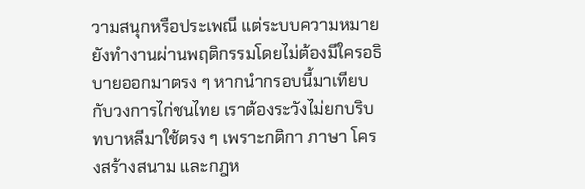วามสนุกหรือประเพณี แต่ระบบความหมายยังทำงานผ่านพฤติกรรมโดยไม่ต้องมีใครอธิบายออกมาตรง ๆ หากนำกรอบนี้มาเทียบกับวงการไก่ชนไทย เราต้องระวังไม่ยกบริบทบาหลีมาใช้ตรง ๆ เพราะกติกา ภาษา โครงสร้างสนาม และกฎห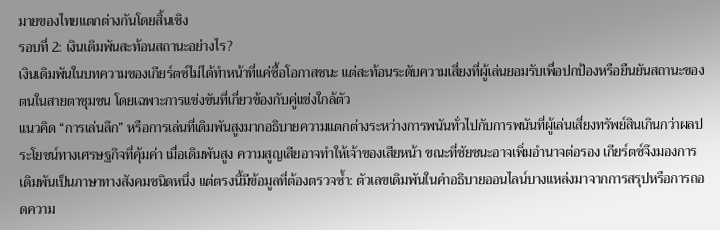มายของไทยแตกต่างกันโดยสิ้นเชิง
รอบที่ 2: เงินเดิมพันสะท้อนสถานะอย่างไร?
เงินเดิมพันในบทความของเกียร์ตซ์ไม่ได้ทำหน้าที่แค่ซื้อโอกาสชนะ แต่สะท้อนระดับความเสี่ยงที่ผู้เล่นยอมรับเพื่อปกป้องหรือยืนยันสถานะของตนในสายตาชุมชน โดยเฉพาะการแข่งขันที่เกี่ยวข้องกับคู่แข่งใกล้ตัว
แนวคิด “การเล่นลึก” หรือการเล่นที่เดิมพันสูงมากอธิบายความแตกต่างระหว่างการพนันทั่วไปกับการพนันที่ผู้เล่นเสี่ยงทรัพย์สินเกินกว่าผลประโยชน์ทางเศรษฐกิจที่คุ้มค่า เมื่อเดิมพันสูง ความสูญเสียอาจทำให้เจ้าของเสียหน้า ขณะที่ชัยชนะอาจเพิ่มอำนาจต่อรอง เกียร์ตซ์จึงมองการเดิมพันเป็นภาษาทางสังคมชนิดหนึ่ง แต่ตรงนี้มีข้อมูลที่ต้องตรวจซ้ำ: ตัวเลขเดิมพันในคำอธิบายออนไลน์บางแหล่งมาจากการสรุปหรือการถอดความ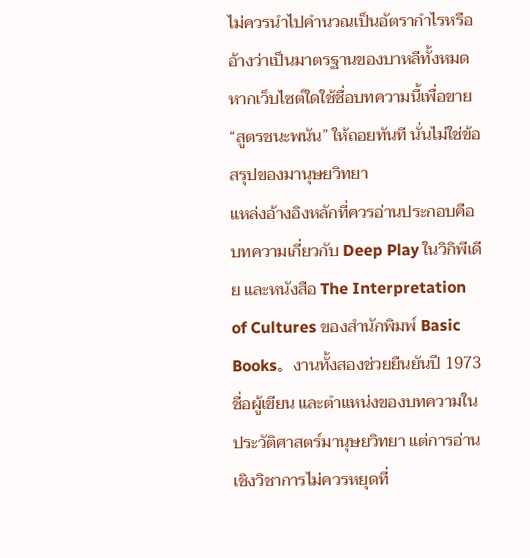ไม่ควรนำไปคำนวณเป็นอัตรากำไรหรืออ้างว่าเป็นมาตรฐานของบาหลีทั้งหมด หากเว็บไซต์ใดใช้ชื่อบทความนี้เพื่อขาย “สูตรชนะพนัน” ให้ถอยทันที นั่นไม่ใช่ข้อสรุปของมานุษยวิทยา
แหล่งอ้างอิงหลักที่ควรอ่านประกอบคือ บทความเกี่ยวกับ Deep Play ในวิกิพีเดีย และหนังสือ The Interpretation of Cultures ของสำนักพิมพ์ Basic Books。งานทั้งสองช่วยยืนยันปี 1973 ชื่อผู้เขียน และตำแหน่งของบทความในประวัติศาสตร์มานุษยวิทยา แต่การอ่านเชิงวิชาการไม่ควรหยุดที่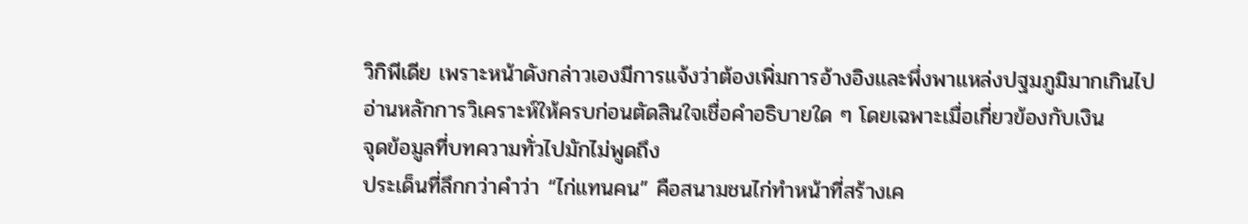วิกิพีเดีย เพราะหน้าดังกล่าวเองมีการแจ้งว่าต้องเพิ่มการอ้างอิงและพึ่งพาแหล่งปฐมภูมิมากเกินไป
อ่านหลักการวิเคราะห์ให้ครบก่อนตัดสินใจเชื่อคำอธิบายใด ๆ โดยเฉพาะเมื่อเกี่ยวข้องกับเงิน
จุดข้อมูลที่บทความทั่วไปมักไม่พูดถึง
ประเด็นที่ลึกกว่าคำว่า “ไก่แทนคน” คือสนามชนไก่ทำหน้าที่สร้างเค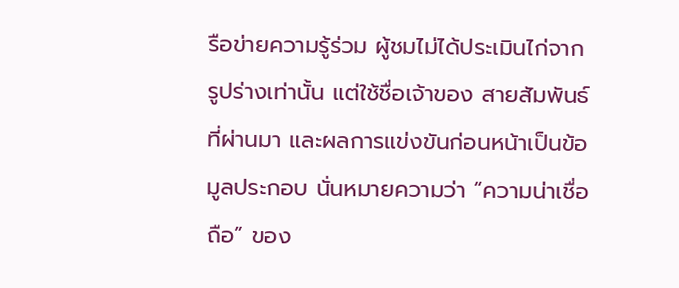รือข่ายความรู้ร่วม ผู้ชมไม่ได้ประเมินไก่จากรูปร่างเท่านั้น แต่ใช้ชื่อเจ้าของ สายสัมพันธ์ที่ผ่านมา และผลการแข่งขันก่อนหน้าเป็นข้อมูลประกอบ นั่นหมายความว่า “ความน่าเชื่อถือ” ของ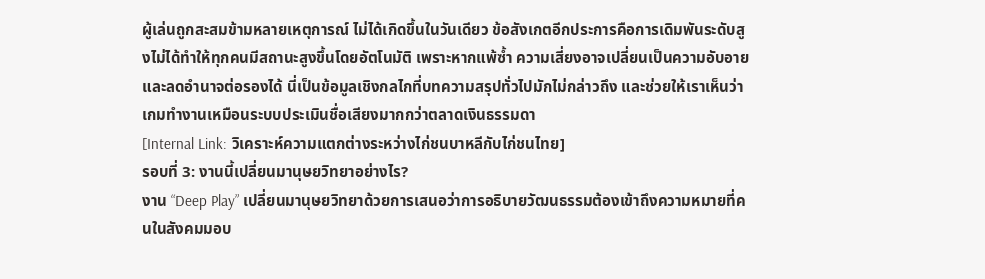ผู้เล่นถูกสะสมข้ามหลายเหตุการณ์ ไม่ได้เกิดขึ้นในวันเดียว ข้อสังเกตอีกประการคือการเดิมพันระดับสูงไม่ได้ทำให้ทุกคนมีสถานะสูงขึ้นโดยอัตโนมัติ เพราะหากแพ้ซ้ำ ความเสี่ยงอาจเปลี่ยนเป็นความอับอายและลดอำนาจต่อรองได้ นี่เป็นข้อมูลเชิงกลไกที่บทความสรุปทั่วไปมักไม่กล่าวถึง และช่วยให้เราเห็นว่าเกมทำงานเหมือนระบบประเมินชื่อเสียงมากกว่าตลาดเงินธรรมดา
[Internal Link: วิเคราะห์ความแตกต่างระหว่างไก่ชนบาหลีกับไก่ชนไทย]
รอบที่ 3: งานนี้เปลี่ยนมานุษยวิทยาอย่างไร?
งาน “Deep Play” เปลี่ยนมานุษยวิทยาด้วยการเสนอว่าการอธิบายวัฒนธรรมต้องเข้าถึงความหมายที่คนในสังคมมอบ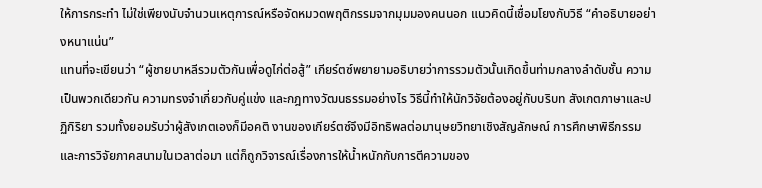ให้การกระทำ ไม่ใช่เพียงนับจำนวนเหตุการณ์หรือจัดหมวดพฤติกรรมจากมุมมองคนนอก แนวคิดนี้เชื่อมโยงกับวิธี “คำอธิบายอย่างหนาแน่น”
แทนที่จะเขียนว่า “ผู้ชายบาหลีรวมตัวกันเพื่อดูไก่ต่อสู้” เกียร์ตซ์พยายามอธิบายว่าการรวมตัวนั้นเกิดขึ้นท่ามกลางลำดับชั้น ความเป็นพวกเดียวกัน ความทรงจำเกี่ยวกับคู่แข่ง และกฎทางวัฒนธรรมอย่างไร วิธีนี้ทำให้นักวิจัยต้องอยู่กับบริบท สังเกตภาษาและปฏิกิริยา รวมทั้งยอมรับว่าผู้สังเกตเองก็มีอคติ งานของเกียร์ตซ์จึงมีอิทธิพลต่อมานุษยวิทยาเชิงสัญลักษณ์ การศึกษาพิธีกรรม และการวิจัยภาคสนามในเวลาต่อมา แต่ก็ถูกวิจารณ์เรื่องการให้น้ำหนักกับการตีความของ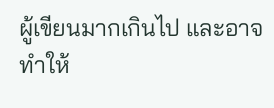ผู้เขียนมากเกินไป และอาจทำให้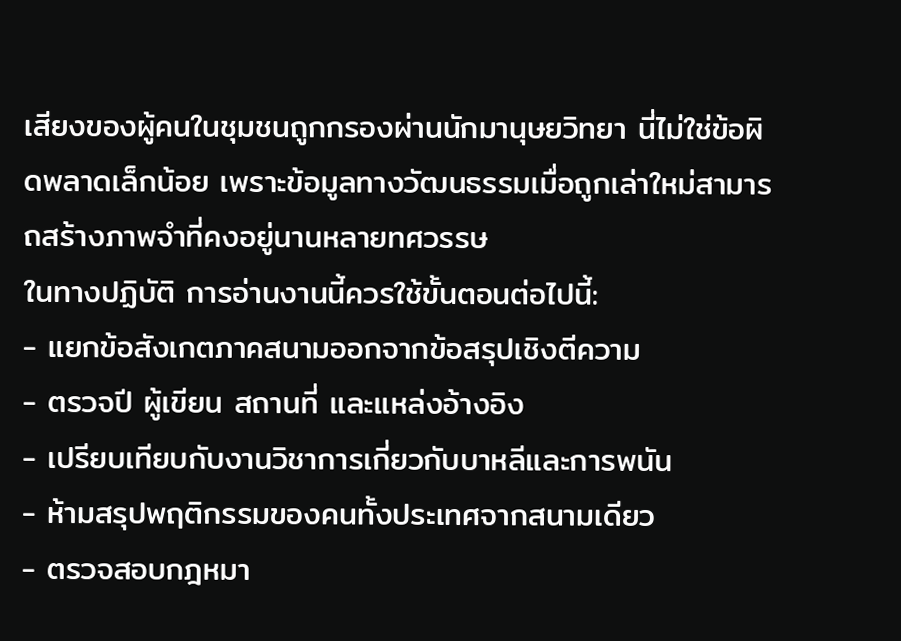เสียงของผู้คนในชุมชนถูกกรองผ่านนักมานุษยวิทยา นี่ไม่ใช่ข้อผิดพลาดเล็กน้อย เพราะข้อมูลทางวัฒนธรรมเมื่อถูกเล่าใหม่สามารถสร้างภาพจำที่คงอยู่นานหลายทศวรรษ
ในทางปฏิบัติ การอ่านงานนี้ควรใช้ขั้นตอนต่อไปนี้:
- แยกข้อสังเกตภาคสนามออกจากข้อสรุปเชิงตีความ
- ตรวจปี ผู้เขียน สถานที่ และแหล่งอ้างอิง
- เปรียบเทียบกับงานวิชาการเกี่ยวกับบาหลีและการพนัน
- ห้ามสรุปพฤติกรรมของคนทั้งประเทศจากสนามเดียว
- ตรวจสอบกฎหมา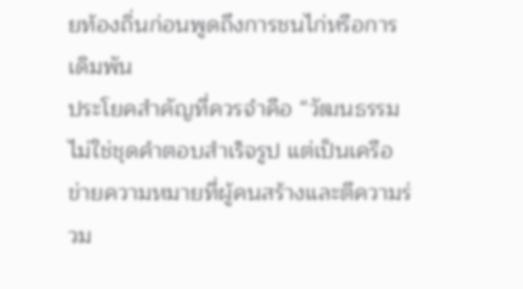ยท้องถิ่นก่อนพูดถึงการชนไก่หรือการเดิมพัน
ประโยคสำคัญที่ควรจำคือ “วัฒนธรรมไม่ใช่ชุดคำตอบสำเร็จรูป แต่เป็นเครือข่ายความหมายที่ผู้คนสร้างและตีความร่วม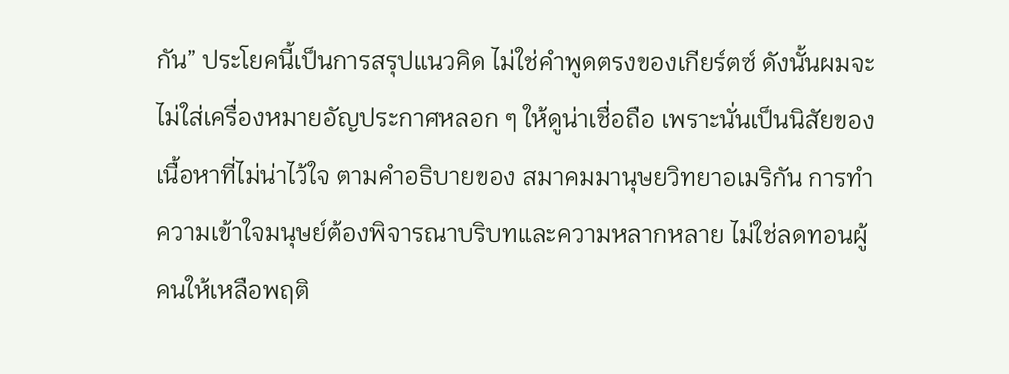กัน” ประโยคนี้เป็นการสรุปแนวคิด ไม่ใช่คำพูดตรงของเกียร์ตซ์ ดังนั้นผมจะไม่ใส่เครื่องหมายอัญประกาศหลอก ๆ ให้ดูน่าเชื่อถือ เพราะนั่นเป็นนิสัยของเนื้อหาที่ไม่น่าไว้ใจ ตามคำอธิบายของ สมาคมมานุษยวิทยาอเมริกัน การทำความเข้าใจมนุษย์ต้องพิจารณาบริบทและความหลากหลาย ไม่ใช่ลดทอนผู้คนให้เหลือพฤติ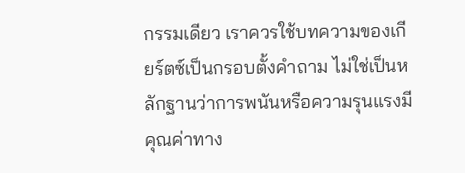กรรมเดียว เราควรใช้บทความของเกียร์ตซ์เป็นกรอบตั้งคำถาม ไม่ใช่เป็นหลักฐานว่าการพนันหรือความรุนแรงมีคุณค่าทาง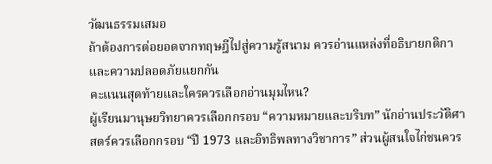วัฒนธรรมเสมอ
ถ้าต้องการต่อยอดจากทฤษฎีไปสู่ความรู้สนาม ควรอ่านแหล่งที่อธิบายกติกาและความปลอดภัยแยกกัน
คะแนนสุดท้ายและใครควรเลือกอ่านมุมไหน?
ผู้เรียนมานุษยวิทยาควรเลือกกรอบ “ความหมายและบริบท” นักอ่านประวัติศาสตร์ควรเลือกกรอบ “ปี 1973 และอิทธิพลทางวิชาการ” ส่วนผู้สนใจไก่ชนควร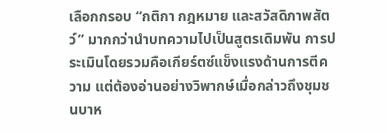เลือกกรอบ “กติกา กฎหมาย และสวัสดิภาพสัตว์” มากกว่านำบทความไปเป็นสูตรเดิมพัน การประเมินโดยรวมคือเกียร์ตซ์แข็งแรงด้านการตีความ แต่ต้องอ่านอย่างวิพากษ์เมื่อกล่าวถึงชุมชนบาห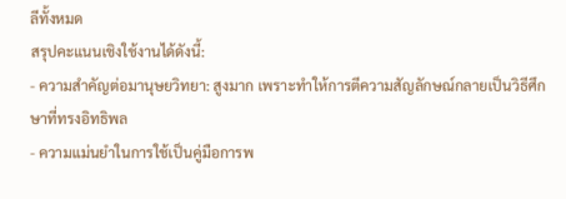ลีทั้งหมด
สรุปคะแนนเชิงใช้งานได้ดังนี้:
- ความสำคัญต่อมานุษยวิทยา: สูงมาก เพราะทำให้การตีความสัญลักษณ์กลายเป็นวิธีศึกษาที่ทรงอิทธิพล
- ความแม่นยำในการใช้เป็นคู่มือการพ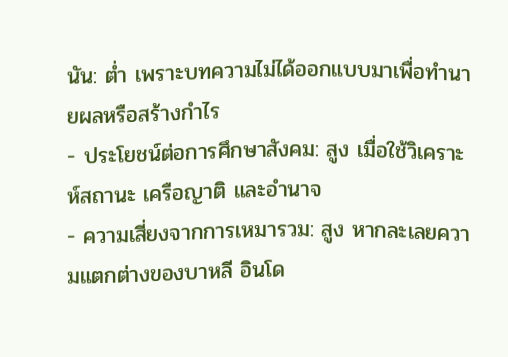นัน: ต่ำ เพราะบทความไม่ได้ออกแบบมาเพื่อทำนายผลหรือสร้างกำไร
- ประโยชน์ต่อการศึกษาสังคม: สูง เมื่อใช้วิเคราะห์สถานะ เครือญาติ และอำนาจ
- ความเสี่ยงจากการเหมารวม: สูง หากละเลยความแตกต่างของบาหลี อินโด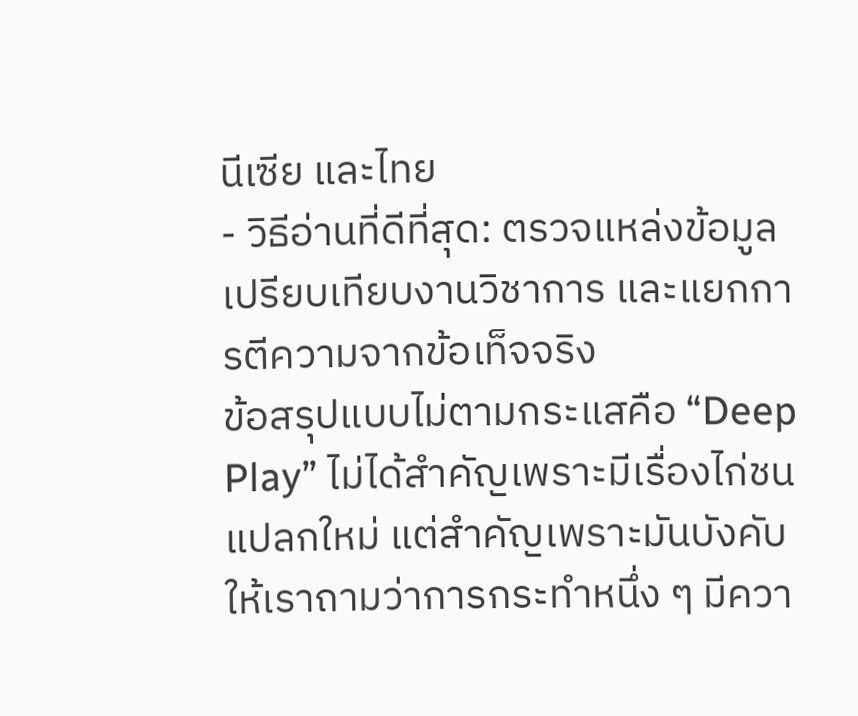นีเซีย และไทย
- วิธีอ่านที่ดีที่สุด: ตรวจแหล่งข้อมูล เปรียบเทียบงานวิชาการ และแยกการตีความจากข้อเท็จจริง
ข้อสรุปแบบไม่ตามกระแสคือ “Deep Play” ไม่ได้สำคัญเพราะมีเรื่องไก่ชนแปลกใหม่ แต่สำคัญเพราะมันบังคับให้เราถามว่าการกระทำหนึ่ง ๆ มีควา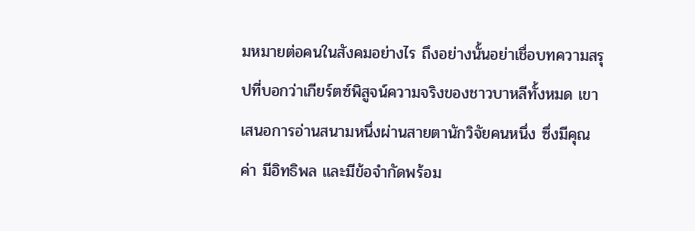มหมายต่อคนในสังคมอย่างไร ถึงอย่างนั้นอย่าเชื่อบทความสรุปที่บอกว่าเกียร์ตซ์พิสูจน์ความจริงของชาวบาหลีทั้งหมด เขาเสนอการอ่านสนามหนึ่งผ่านสายตานักวิจัยคนหนึ่ง ซึ่งมีคุณค่า มีอิทธิพล และมีข้อจำกัดพร้อม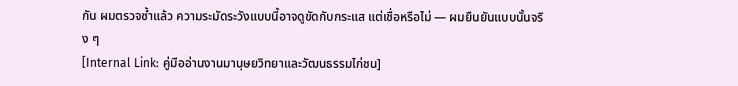กัน ผมตรวจซ้ำแล้ว ความระมัดระวังแบบนี้อาจดูขัดกับกระแส แต่เชื่อหรือไม่ — ผมยืนยันแบบนั้นจริง ๆ
[Internal Link: คู่มืออ่านงานมานุษยวิทยาและวัฒนธรรมไก่ชน]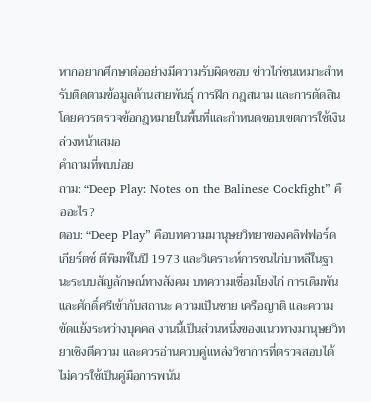หากอยากศึกษาต่ออย่างมีความรับผิดชอบ ข่าวไก่ชนเหมาะสำหรับติดตามข้อมูลด้านสายพันธุ์ การฝึก กฎสนาม และการตัดสิน โดยควรตรวจข้อกฎหมายในพื้นที่และกำหนดขอบเขตการใช้เงินล่วงหน้าเสมอ
คำถามที่พบบ่อย
ถาม: “Deep Play: Notes on the Balinese Cockfight” คืออะไร?
ตอบ: “Deep Play” คือบทความมานุษยวิทยาของคลิฟฟอร์ด เกียร์ตซ์ ตีพิมพ์ในปี 1973 และวิเคราะห์การชนไก่บาหลีในฐานะระบบสัญลักษณ์ทางสังคม บทความเชื่อมโยงไก่ การเดิมพัน และศักดิ์ศรีเข้ากับสถานะ ความเป็นชาย เครือญาติ และความขัดแย้งระหว่างบุคคล งานนี้เป็นส่วนหนึ่งของแนวทางมานุษยวิทยาเชิงตีความ และควรอ่านควบคู่แหล่งวิชาการที่ตรวจสอบได้ ไม่ควรใช้เป็นคู่มือการพนัน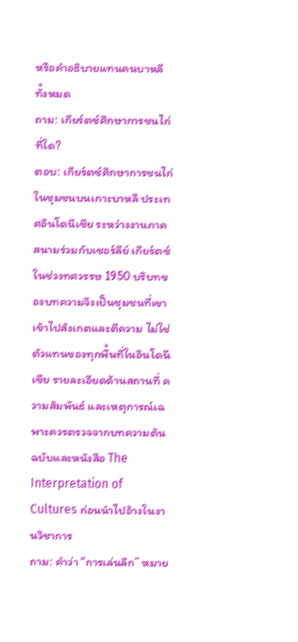หรือคำอธิบายแทนคนบาหลีทั้งหมด
ถาม: เกียร์ตซ์ศึกษาการชนไก่ที่ใด?
ตอบ: เกียร์ตซ์ศึกษาการชนไก่ในชุมชนบนเกาะบาหลี ประเทศอินโดนีเซีย ระหว่างงานภาคสนามร่วมกับเชอร์ลีย์ เกียร์ตซ์ในช่วงทศวรรษ 1950 บริบทของบทความจึงเป็นชุมชนที่เขาเข้าไปสังเกตและตีความ ไม่ใช่ตัวแทนของทุกพื้นที่ในอินโดนีเซีย รายละเอียดด้านสถานที่ ความสัมพันธ์ และเหตุการณ์เฉพาะควรตรวจจากบทความต้นฉบับและหนังสือ The Interpretation of Cultures ก่อนนำไปอ้างในงานวิชาการ
ถาม: คำว่า “การเล่นลึก” หมาย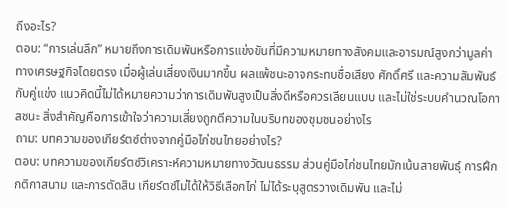ถึงอะไร?
ตอบ: “การเล่นลึก” หมายถึงการเดิมพันหรือการแข่งขันที่มีความหมายทางสังคมและอารมณ์สูงกว่ามูลค่าทางเศรษฐกิจโดยตรง เมื่อผู้เล่นเสี่ยงเงินมากขึ้น ผลแพ้ชนะอาจกระทบชื่อเสียง ศักดิ์ศรี และความสัมพันธ์กับคู่แข่ง แนวคิดนี้ไม่ได้หมายความว่าการเดิมพันสูงเป็นสิ่งดีหรือควรเลียนแบบ และไม่ใช่ระบบคำนวณโอกาสชนะ สิ่งสำคัญคือการเข้าใจว่าความเสี่ยงถูกตีความในบริบทของชุมชนอย่างไร
ถาม: บทความของเกียร์ตซ์ต่างจากคู่มือไก่ชนไทยอย่างไร?
ตอบ: บทความของเกียร์ตซ์วิเคราะห์ความหมายทางวัฒนธรรม ส่วนคู่มือไก่ชนไทยมักเน้นสายพันธุ์ การฝึก กติกาสนาม และการตัดสิน เกียร์ตซ์ไม่ได้ให้วิธีเลือกไก่ ไม่ได้ระบุสูตรวางเดิมพัน และไม่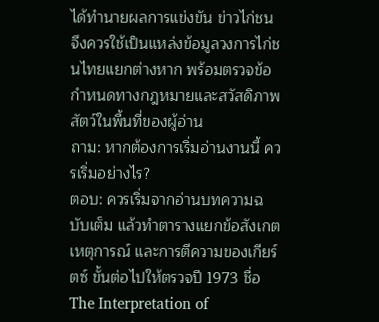ได้ทำนายผลการแข่งขัน ข่าวไก่ชนจึงควรใช้เป็นแหล่งข้อมูลวงการไก่ชนไทยแยกต่างหาก พร้อมตรวจข้อกำหนดทางกฎหมายและสวัสดิภาพสัตว์ในพื้นที่ของผู้อ่าน
ถาม: หากต้องการเริ่มอ่านงานนี้ ควรเริ่มอย่างไร?
ตอบ: ควรเริ่มจากอ่านบทความฉบับเต็ม แล้วทำตารางแยกข้อสังเกต เหตุการณ์ และการตีความของเกียร์ตซ์ ขั้นต่อไปให้ตรวจปี 1973 ชื่อ The Interpretation of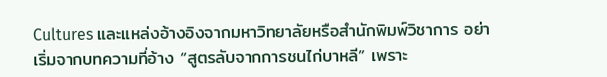Cultures และแหล่งอ้างอิงจากมหาวิทยาลัยหรือสำนักพิมพ์วิชาการ อย่าเริ่มจากบทความที่อ้าง “สูตรลับจากการชนไก่บาหลี” เพราะ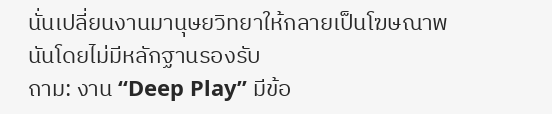นั่นเปลี่ยนงานมานุษยวิทยาให้กลายเป็นโฆษณาพนันโดยไม่มีหลักฐานรองรับ
ถาม: งาน “Deep Play” มีข้อ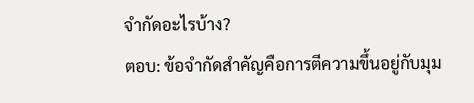จำกัดอะไรบ้าง?
ตอบ: ข้อจำกัดสำคัญคือการตีความขึ้นอยู่กับมุม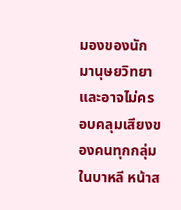มองของนักมานุษยวิทยา และอาจไม่ครอบคลุมเสียงของคนทุกกลุ่มในบาหลี หน้าส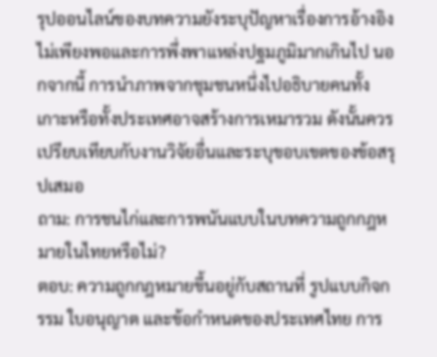รุปออนไลน์ของบทความยังระบุปัญหาเรื่องการอ้างอิงไม่เพียงพอและการพึ่งพาแหล่งปฐมภูมิมากเกินไป นอกจากนี้ การนำภาพจากชุมชนหนึ่งไปอธิบายคนทั้งเกาะหรือทั้งประเทศอาจสร้างการเหมารวม ดังนั้นควรเปรียบเทียบกับงานวิจัยอื่นและระบุขอบเขตของข้อสรุปเสมอ
ถาม: การชนไก่และการพนันแบบในบทความถูกกฎหมายในไทยหรือไม่?
ตอบ: ความถูกกฎหมายขึ้นอยู่กับสถานที่ รูปแบบกิจกรรม ใบอนุญาต และข้อกำหนดของประเทศไทย การ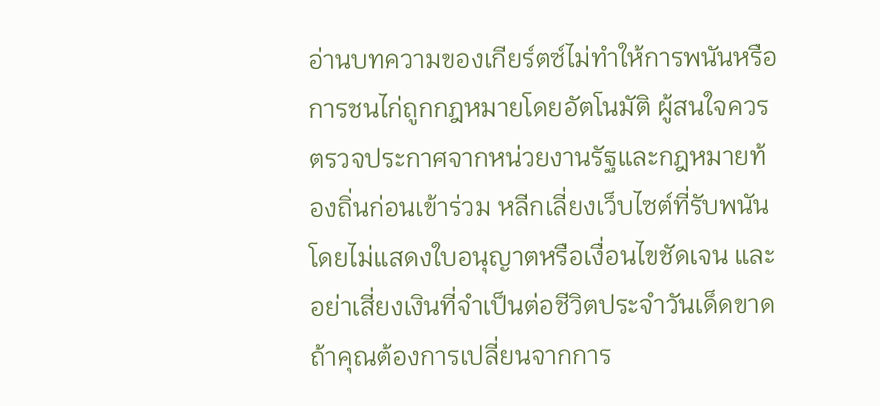อ่านบทความของเกียร์ตซ์ไม่ทำให้การพนันหรือการชนไก่ถูกกฎหมายโดยอัตโนมัติ ผู้สนใจควรตรวจประกาศจากหน่วยงานรัฐและกฎหมายท้องถิ่นก่อนเข้าร่วม หลีกเลี่ยงเว็บไซต์ที่รับพนันโดยไม่แสดงใบอนุญาตหรือเงื่อนไขชัดเจน และอย่าเสี่ยงเงินที่จำเป็นต่อชีวิตประจำวันเด็ดขาด
ถ้าคุณต้องการเปลี่ยนจากการ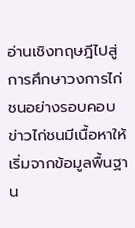อ่านเชิงทฤษฎีไปสู่การศึกษาวงการไก่ชนอย่างรอบคอบ ข่าวไก่ชนมีเนื้อหาให้เริ่มจากข้อมูลพื้นฐาน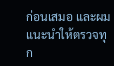ก่อนเสมอ และผมแนะนำให้ตรวจทุก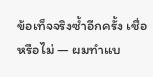ข้อเท็จจริงซ้ำอีกครั้ง เชื่อหรือไม่ — ผมทำแบ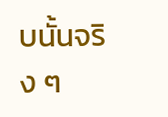บนั้นจริง ๆ